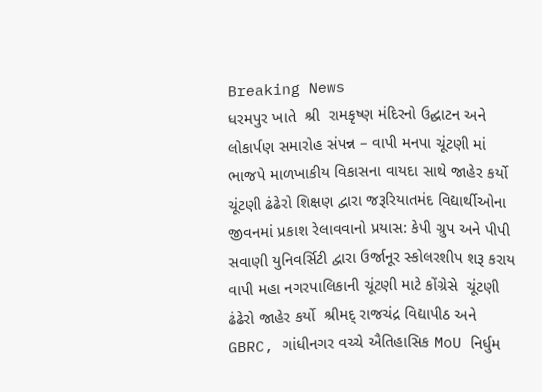Breaking News
ધરમપુર ખાતે  શ્રી  રામકૃષ્ણ મંદિરનો ઉદ્ઘાટન અને લોકાર્પણ સમારોહ સંપન્ન – વાપી મનપા ચૂંટણી માં ભાજપે માળખાકીય વિકાસના વાયદા સાથે જાહેર કર્યો ચૂંટણી ઢંઢેરો શિક્ષણ દ્વારા જરૂરિયાતમંદ વિદ્યાર્થીઓના જીવનમાં પ્રકાશ રેલાવવાનો પ્રયાસ: કેપી ગ્રુપ અને પીપી સવાણી યુનિવર્સિટી દ્વારા ઉર્જાનૂર સ્કોલરશીપ શરૂ કરાય વાપી મહા નગરપાલિકાની ચૂંટણી માટે કોંગ્રેસે  ચૂંટણી ઢંઢેરો જાહેર કર્યો  શ્રીમદ્ રાજચંદ્ર વિદ્યાપીઠ અને GBRC, ગાંધીનગર વચ્ચે ઐતિહાસિક MoU નિર્ધુમ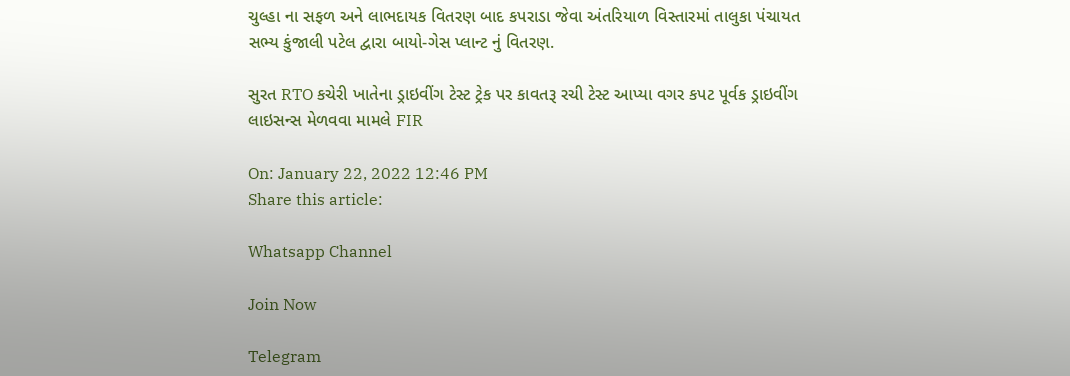ચુલ્હા ના સફળ અને લાભદાયક વિતરણ બાદ કપરાડા જેવા અંતરિયાળ વિસ્તારમાં તાલુકા પંચાયત સભ્ય કુંજાલી પટેલ દ્વારા બાયો-ગેસ પ્લાન્ટ નું વિતરણ.

સુરત RTO કચેરી ખાતેના ડ્રાઇવીંગ ટેસ્ટ ટ્રેક પર કાવતરૂ રચી ટેસ્ટ આપ્યા વગર કપટ પૂર્વક ડ્રાઇવીંગ લાઇસન્સ મેળવવા મામલે FIR

On: January 22, 2022 12:46 PM
Share this article:

Whatsapp Channel

Join Now

Telegram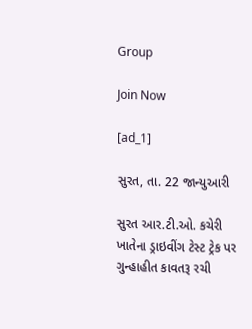Group

Join Now

[ad_1]

સુરત, તા. 22 જાન્યુઆરી

સુરત આર.ટી.ઓ. કચેરી ખાતેના ડ્રાઇવીંગ ટેસ્ટ ટ્રેક પર ગુન્હાહીત કાવતરૂ રચી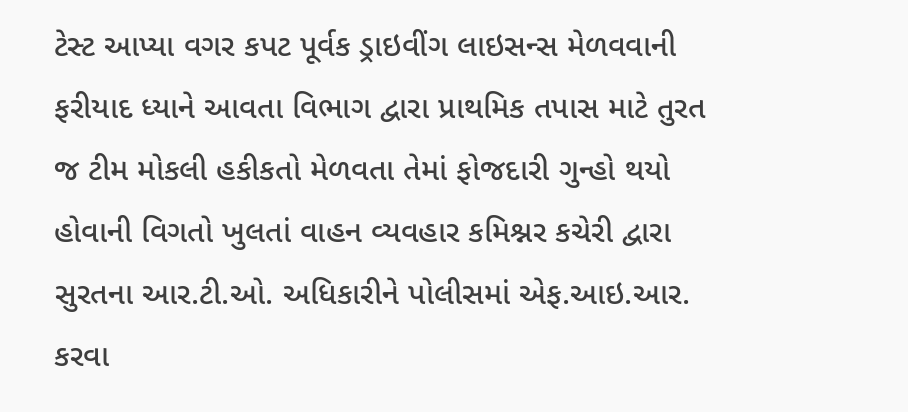ટેસ્ટ આપ્યા વગર કપટ પૂર્વક ડ્રાઇવીંગ લાઇસન્સ મેળવવાની ફરીયાદ ધ્યાને આવતા વિભાગ દ્વારા પ્રાથમિક તપાસ માટે તુરત જ ટીમ મોકલી હકીકતો મેળવતા તેમાં ફોજદારી ગુન્હો થયો હોવાની વિગતો ખુલતાં વાહન વ્યવહાર કમિશ્નર કચેરી દ્વારા સુરતના આર.ટી.ઓ. અધિકારીને પોલીસમાં એફ.આઇ.આર. કરવા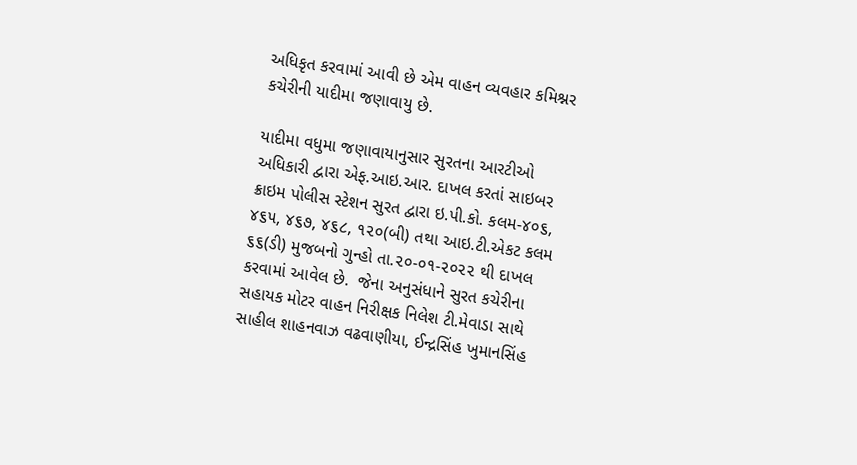અધિકૃત કરવામાં આવી છે એમ વાહન વ્યવહાર કમિશ્નર કચેરીની યાદીમા જણાવાયુ છે.

યાદીમા વધુમા જણાવાયાનુસાર સુરતના આરટીઓ અધિકારી દ્વારા એફ.આઇ.આર. દાખલ કરતાં સાઇબર ક્રાઇમ પોલીસ સ્ટેશન સુરત દ્વારા ઇ.પી.કો. કલમ-૪૦૬, ૪૬૫, ૪૬૭, ૪૬૮, ૧૨૦(બી) તથા આઇ.ટી.એકટ કલમ ૬૬(ડી) મુજબનો ગુન્હો તા.૨૦-૦૧-૨૦૨૨ થી દાખલ કરવામાં આવેલ છે.  જેના અનુસંધાને સુરત કચેરીના સહાયક મોટર વાહન નિરીક્ષક નિલેશ ટી.મેવાડા સાથે સાહીલ શાહનવાઝ વઢવાણીયા, ઈન્દ્રસિંહ ખુમાનસિંહ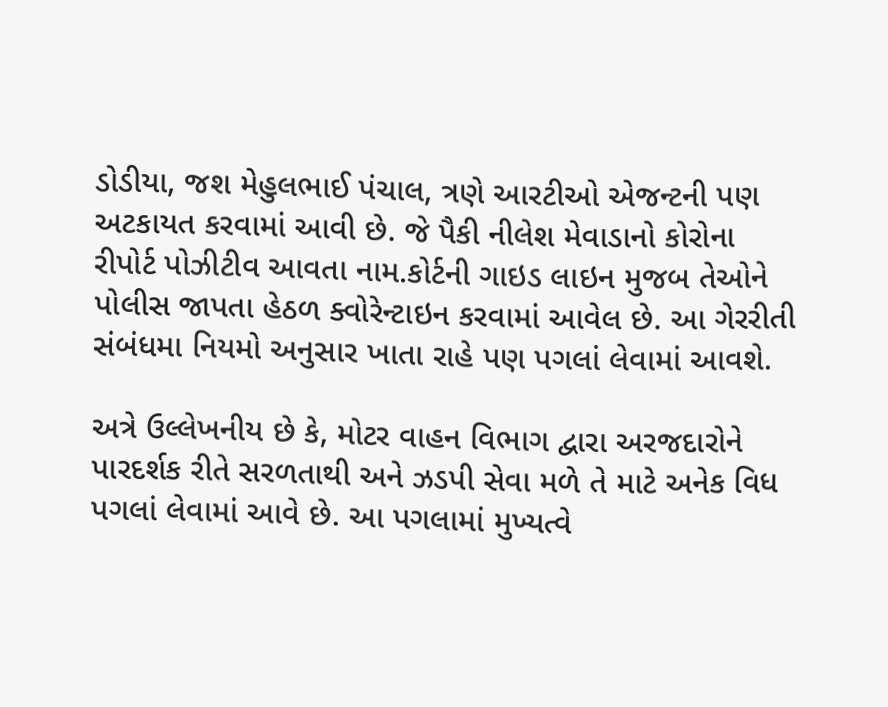ડોડીયા, જશ મેહુલભાઈ પંચાલ, ત્રણે આરટીઓ એજન્ટની પણ અટકાયત કરવામાં આવી છે. જે પૈકી નીલેશ મેવાડાનો કોરોના રીપોર્ટ પોઝીટીવ આવતા નામ.કોર્ટની ગાઇડ લાઇન મુજબ તેઓને પોલીસ જાપતા હેઠળ ક્વોરેન્ટાઇન કરવામાં આવેલ છે. આ ગેરરીતી સંબંધમા નિયમો અનુસાર ખાતા રાહે પણ પગલાં લેવામાં આવશે.

અત્રે ઉલ્લેખનીય છે કે, મોટર વાહન વિભાગ દ્વારા અરજદારોને પારદર્શક રીતે સરળતાથી અને ઝડપી સેવા મળે તે માટે અનેક વિધ પગલાં લેવામાં આવે છે. આ પગલામાં મુખ્યત્વે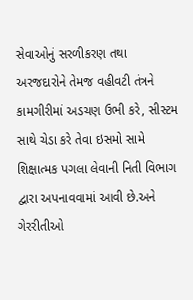સેવાઓનું સરળીકરણ તથા અરજદારોને તેમજ વહીવટી તંત્રને કામગીરીમાં અડચણ ઉભી કરે, સીસ્ટમ સાથે ચેડા કરે તેવા ઇસમો સામે શિક્ષાત્મક પગલા લેવાની નિતી વિભાગ દ્વારા અપનાવવામાં આવી છે.અને ગેરરીતીઓ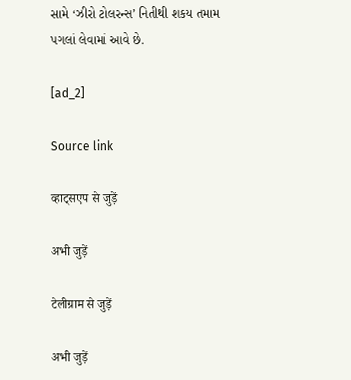સામે ‘ઝીરો ટોલરન્સ’ નિતીથી શકય તમામ પગલાં લેવામાં આવે છે.

[ad_2]

Source link

व्हाट्सएप से जुड़ें

अभी जुड़ें

टेलीग्राम से जुड़ें

अभी जुड़ें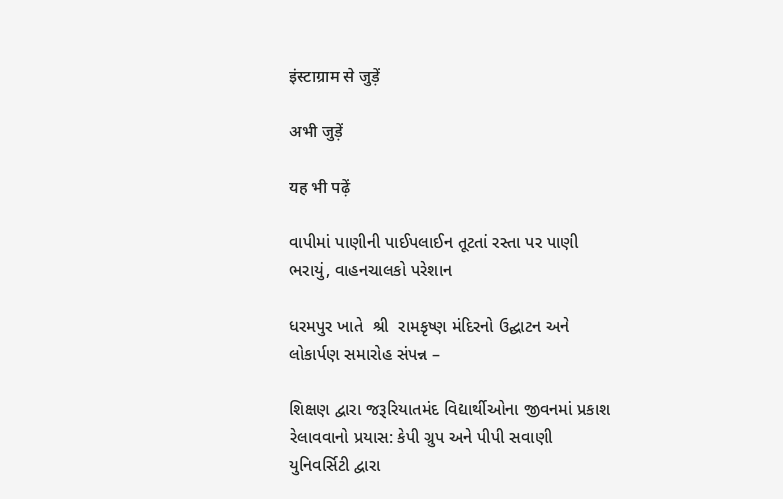इंस्टाग्राम से जुड़ें

अभी जुड़ें

यह भी पढ़ें

વાપીમાં પાણીની પાઈપલાઈન તૂટતાં રસ્તા પર પાણી ભરાયું, વાહનચાલકો પરેશાન

ધરમપુર ખાતે  શ્રી  રામકૃષ્ણ મંદિરનો ઉદ્ઘાટન અને લોકાર્પણ સમારોહ સંપન્ન –

શિક્ષણ દ્વારા જરૂરિયાતમંદ વિદ્યાર્થીઓના જીવનમાં પ્રકાશ રેલાવવાનો પ્રયાસ: કેપી ગ્રુપ અને પીપી સવાણી યુનિવર્સિટી દ્વારા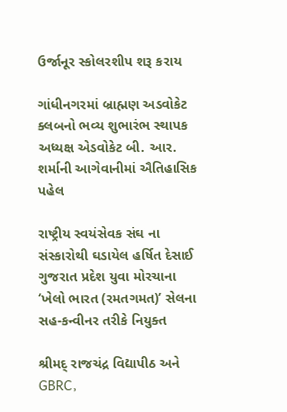ઉર્જાનૂર સ્કોલરશીપ શરૂ કરાય

ગાંધીનગરમાં બ્રાહ્મણ અડવોકેટ ક્લબનો ભવ્ય શુભારંભ સ્થાપક અધ્યક્ષ એડવોકેટ બી. આર. શર્માની આગેવાનીમાં ઐતિહાસિક પહેલ

રાષ્ટ્રીય સ્વયંસેવક સંઘ ના સંસ્કારોથી ઘડાયેલ હર્ષિત દેસાઈ ગુજરાત પ્રદેશ યુવા મોરચાના ‘ખેલો ભારત (રમતગમત)’ સેલના સહ-કન્વીનર તરીકે નિયુક્ત

શ્રીમદ્ રાજચંદ્ર વિદ્યાપીઠ અને GBRC,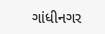ગાંધીનગર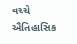વચ્ચે ઐતિહાસિક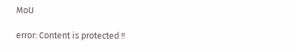MoU

error: Content is protected !!